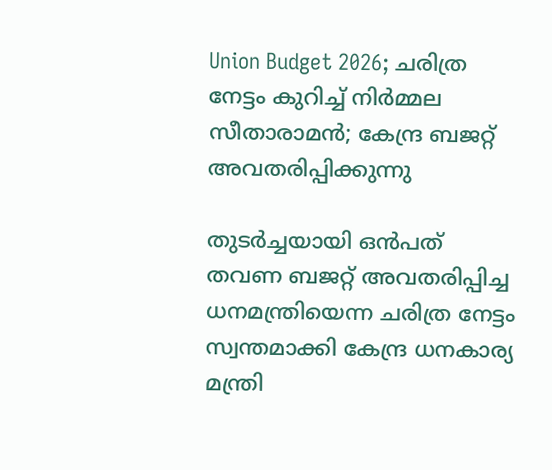Union Budget 2026; ചരിത്ര നേട്ടം കുറിച്ച് നിർമ്മല സീതാരാമൻ; കേന്ദ്ര ബജറ്റ് അവതരിപ്പിക്കുന്നു

തുടർച്ചയായി ഒൻപത് തവണ ബജറ്റ് അവതരിപ്പിച്ച ധനമന്ത്രിയെന്ന ചരിത്ര നേട്ടം സ്വന്തമാക്കി കേന്ദ്ര ധനകാര്യ മന്ത്രി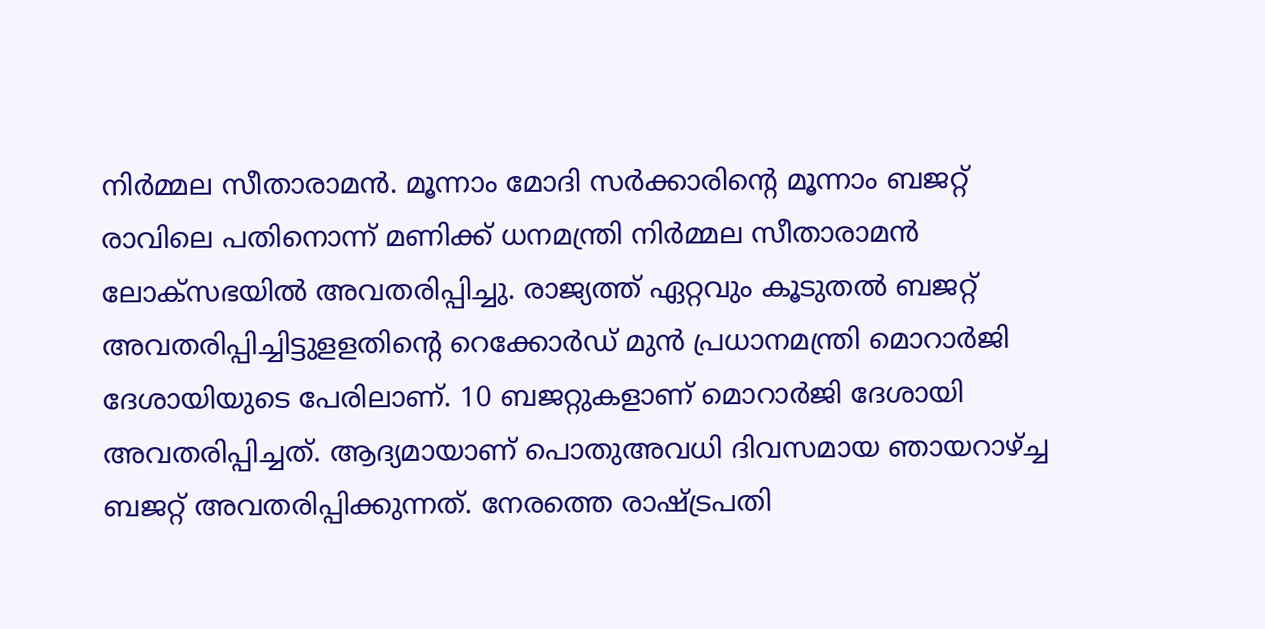നിർമ്മല സീതാരാമൻ. മൂന്നാം മോദി സർക്കാരിൻ്റെ മൂന്നാം ബജറ്റ് രാവിലെ പതിനൊന്ന് മണിക്ക് ധനമന്ത്രി നിര്‍മ്മല സീതാരാമന്‍ ലോക്‌സഭയില്‍ അവതരിപ്പിച്ചു. രാജ്യത്ത് ഏറ്റവും കൂടുതല്‍ ബജറ്റ് അവതരിപ്പിച്ചിട്ടുളളതിന്റെ റെക്കോര്‍ഡ് മുന്‍ പ്രധാനമന്ത്രി മൊറാര്‍ജി ദേശായിയുടെ പേരിലാണ്. 10 ബജറ്റുകളാണ് മൊറാര്‍ജി ദേശായി അവതരിപ്പിച്ചത്. ആദ്യമായാണ് പൊതുഅവധി ദിവസമായ ഞായറാഴ്ച്ച ബജറ്റ് അവതരിപ്പിക്കുന്നത്. നേരത്തെ രാഷ്ട്രപതി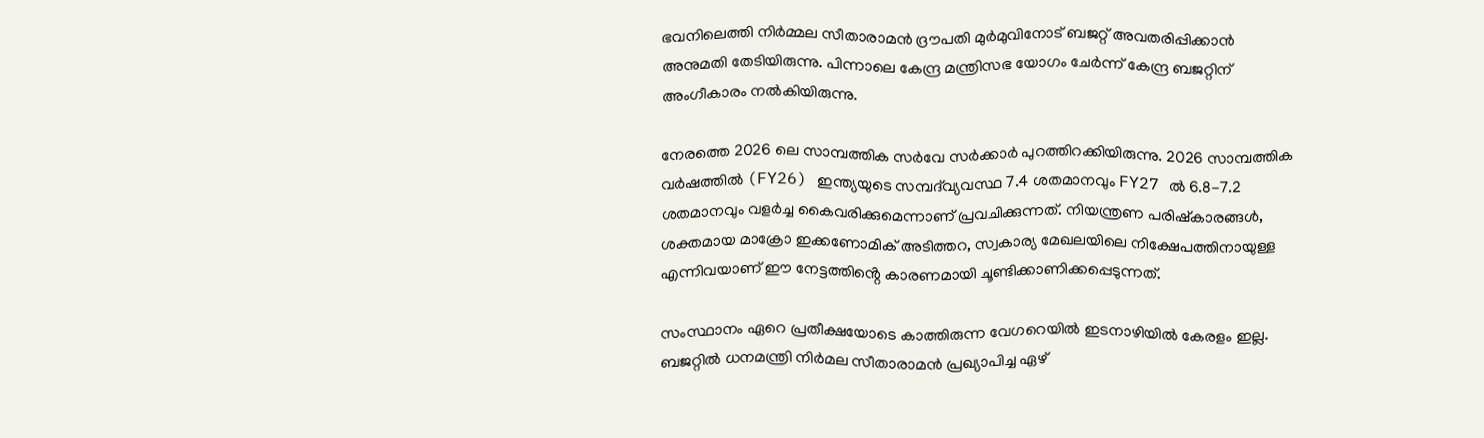ഭവനിലെത്തി നിർമ്മല സീതാരാമൻ ദ്രൗപതി മുർമുവിനോട് ബജറ്റ് അവതരിപ്പിക്കാൻ അനുമതി തേടിയിരുന്നു. പിന്നാലെ കേന്ദ്ര മന്ത്രിസഭ യോഗം ചേർന്ന് കേന്ദ്ര ബജറ്റിന് അംഗീകാരം നൽകിയിരുന്നു.

നേരത്തെ 2026 ലെ സാമ്പത്തിക സർവേ സർക്കാർ പുറത്തിറക്കിയിരുന്നു. 2026 സാമ്പത്തിക വർഷത്തിൽ (FY26) ഇന്ത്യയുടെ സമ്പദ്‌വ്യവസ്ഥ 7.4 ശതമാനവും FY27 ൽ 6.8-7.2 ശതമാനവും വളർച്ച കൈവരിക്കുമെന്നാണ് പ്രവചിക്കുന്നത്. നിയന്ത്രണ പരിഷ്കാരങ്ങൾ, ശക്തമായ മാക്രോ ഇക്കണോമിക് അടിത്തറ, സ്വകാര്യ മേഖലയിലെ നിക്ഷേപത്തിനായുള്ള എന്നിവയാണ് ഈ നേട്ടത്തിൻ്റെ കാരണമായി ചൂണ്ടിക്കാണിക്കപ്പെടുന്നത്.

സംസ്ഥാനം ഏറെ പ്രതീക്ഷയോടെ കാത്തിരുന്ന വേഗറെയിൽ ഇടനാഴിയിൽ കേരളം ഇല്ല. ബജറ്റിൽ ധനമന്ത്രി നിർമല സീതാരാമൻ പ്രഖ്യാപിച്ച ഏഴ്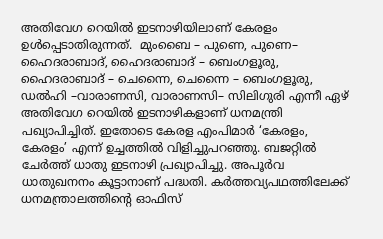അതിവേഗ റെയിൽ ഇടനാഴിയിലാണ് കേരളം ഉൾപ്പെടാതിരുന്നത്.  മുംബൈ – പുണെ, പുണെ– ഹൈദരാബാദ്, ഹൈദരാബാദ് – ബെംഗളൂരു, ഹൈദരാബാദ് – ചെന്നൈ, ചെന്നൈ – ബെംഗളൂരു, ഡൽഹി –വാരാണസി, വാരാണസി– സിലിഗുരി എന്നീ ഏഴ് അതിവേഗ റെയിൽ ഇടനാഴികളാണ് ധനമന്ത്രി പഖ്യാപിച്ചിത്. ഇതോടെ കേരള എംപിമാർ ‘കേരളം, കേരളം’ എന്ന് ഉച്ചത്തിൽ വിളിച്ചുപറഞ്ഞു. ബജറ്റിൽ ചേർത്ത് ധാതു ഇടനാഴി പ്രഖ്യാപിച്ചു. അപൂർവ ധാതുഖനനം കൂട്ടാനാണ് പദ്ധതി. കർത്തവ്യപഥത്തിലേക്ക് ധനമന്ത്രാലത്തിന്റെ ഓഫിസ്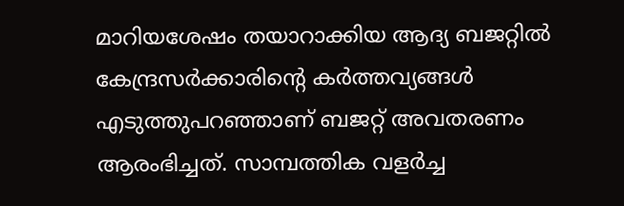മാറിയശേഷം തയാറാക്കിയ ആദ്യ ബജറ്റിൽ കേന്ദ്രസർക്കാരിന്റെ കർത്തവ്യങ്ങൾ എടുത്തുപറഞ്ഞാണ് ബജറ്റ് അവതരണം ആരംഭിച്ചത്. സാമ്പത്തിക വളർച്ച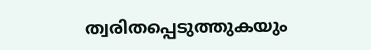ത്വരിതപ്പെടുത്തുകയും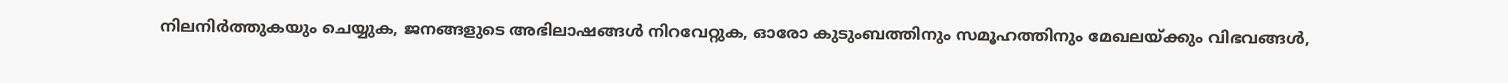നിലനിർത്തുകയും ചെയ്യുക, ജനങ്ങളുടെ അഭിലാഷങ്ങൾ നിറവേറ്റുക, ഓരോ കുടുംബത്തിനും സമൂഹത്തിനും മേഖലയ്ക്കും വിഭവങ്ങൾ,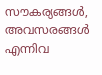സൗകര്യങ്ങൾ, അവസരങ്ങൾ എന്നിവ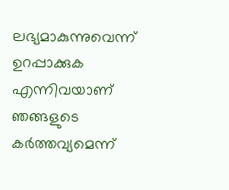ലഭ്യമാകുന്നുവെന്ന് ഉറപ്പാക്കുക എന്നിവയാണ് ഞങ്ങളുടെ കർത്തവ്യമെന്ന്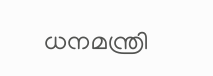ധനമന്ത്രി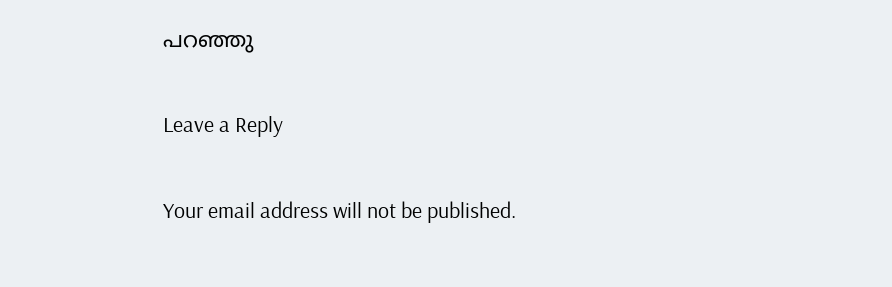പറഞ്ഞു

Leave a Reply

Your email address will not be published.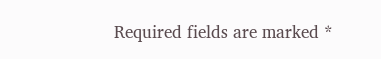Required fields are marked *